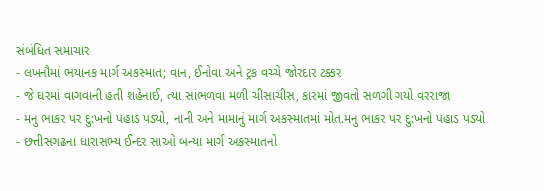સંબંધિત સમાચાર
- લખનૌમાં ભયાનક માર્ગ અકસ્માત; વાન, ઈનોવા અને ટ્રક વચ્ચે જોરદાર ટક્કર
- જે ઘરમાં વાગવાની હતી શહેનાઈ, ત્યા સાંભળવા મળી ચીસાચીસ, કારમાં જીવતો સળગી ગયો વરરાજા
- મનુ ભાકર પર દુ:ખનો પહાડ પડ્યો, નાની અને મામાનું માર્ગ અકસ્માતમાં મોત.મનુ ભાકર પર દુ:ખનો પહાડ પડ્યો
- છત્તીસગઢના ધારાસભ્ય ઈન્દર સાઓ બન્યા માર્ગ અકસ્માતનો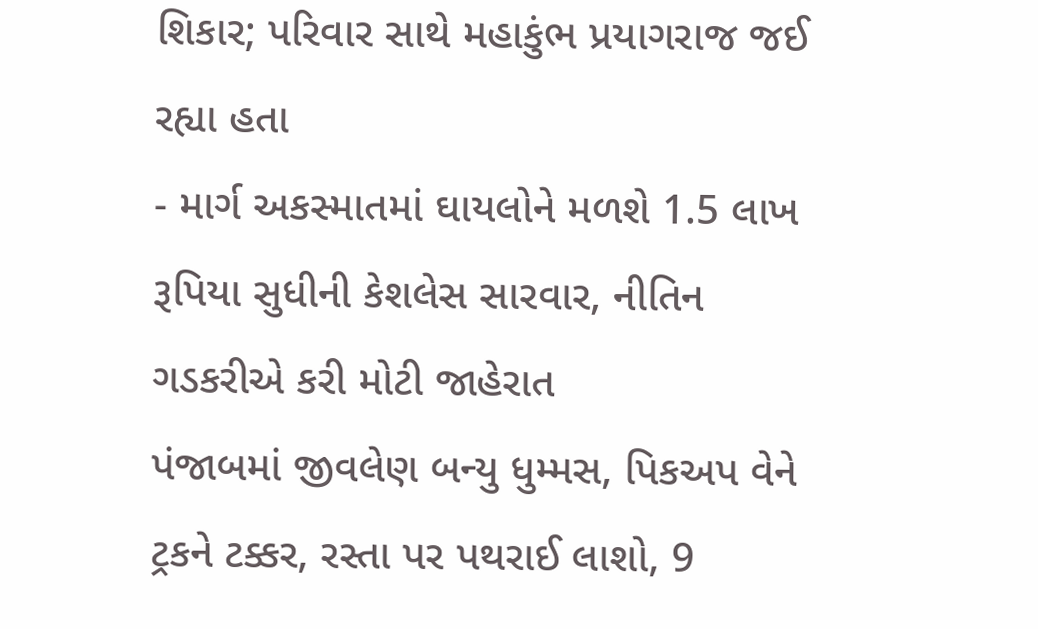શિકાર; પરિવાર સાથે મહાકુંભ પ્રયાગરાજ જઈ રહ્યા હતા
- માર્ગ અકસ્માતમાં ઘાયલોને મળશે 1.5 લાખ રૂપિયા સુધીની કેશલેસ સારવાર, નીતિન ગડકરીએ કરી મોટી જાહેરાત
પંજાબમાં જીવલેણ બન્યુ ધુમ્મસ, પિકઅપ વેને ટ્રકને ટક્કર, રસ્તા પર પથરાઈ લાશો, 9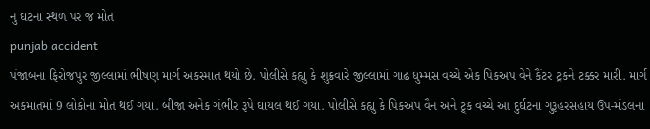નુ ઘટના સ્થળ પર જ મોત
punjab accident
પંજાબના ફિરોજપુર જીલ્લામાં ભીષણ માર્ગ અકસ્માત થયો છે. પોલીસે કહ્યુ કે શુક્રવારે જીલ્લામાં ગાઢ ધુમ્મસ વચ્ચે એક પિકઅપ વેને કૈંટર ટ્રકને ટક્કર મારી. માર્ગ અકમાતમાં 9 લોકોના મોત થઈ ગયા. બીજા અનેક ગંભીર રૂપે ઘાયલ થઈ ગયા. પોલીસે કહ્યુ કે પિકઅપ વૈન અને ટ્ર્ક વચ્ચે આ દુર્ઘટના ગુરૂહરસહાય ઉપ-મંડલના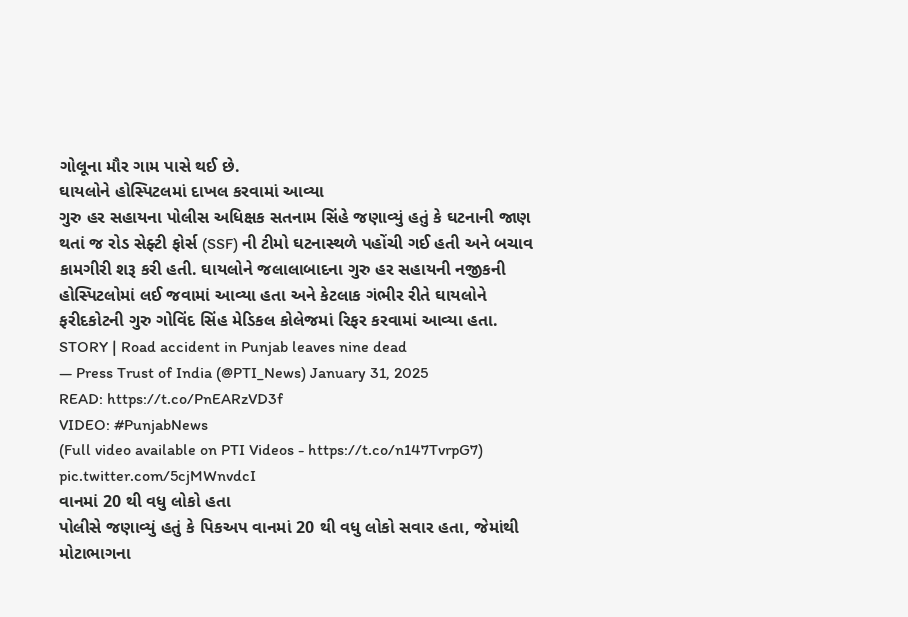ગોલૂના મૌર ગામ પાસે થઈ છે.
ઘાયલોને હોસ્પિટલમાં દાખલ કરવામાં આવ્યા
ગુરુ હર સહાયના પોલીસ અધિક્ષક સતનામ સિંહે જણાવ્યું હતું કે ઘટનાની જાણ થતાં જ રોડ સેફ્ટી ફોર્સ (SSF) ની ટીમો ઘટનાસ્થળે પહોંચી ગઈ હતી અને બચાવ કામગીરી શરૂ કરી હતી. ઘાયલોને જલાલાબાદના ગુરુ હર સહાયની નજીકની હોસ્પિટલોમાં લઈ જવામાં આવ્યા હતા અને કેટલાક ગંભીર રીતે ઘાયલોને ફરીદકોટની ગુરુ ગોવિંદ સિંહ મેડિકલ કોલેજમાં રિફર કરવામાં આવ્યા હતા.
STORY | Road accident in Punjab leaves nine dead
— Press Trust of India (@PTI_News) January 31, 2025
READ: https://t.co/PnEARzVD3f
VIDEO: #PunjabNews
(Full video available on PTI Videos - https://t.co/n147TvrpG7) pic.twitter.com/5cjMWnvdcI
વાનમાં 20 થી વધુ લોકો હતા
પોલીસે જણાવ્યું હતું કે પિકઅપ વાનમાં 20 થી વધુ લોકો સવાર હતા, જેમાંથી મોટાભાગના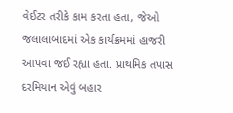વેઈટર તરીકે કામ કરતા હતા, જેઓ જલાલાબાદમાં એક કાર્યક્રમમાં હાજરી આપવા જઈ રહ્યા હતા. પ્રાથમિક તપાસ દરમિયાન એવું બહાર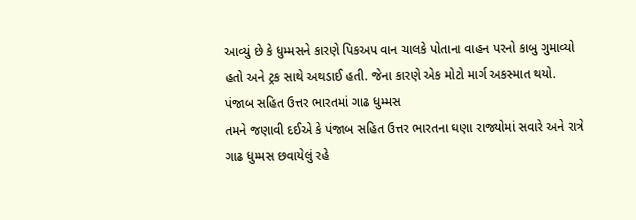આવ્યું છે કે ધુમ્મસને કારણે પિકઅપ વાન ચાલકે પોતાના વાહન પરનો કાબુ ગુમાવ્યો હતો અને ટ્રક સાથે અથડાઈ હતી. જેના કારણે એક મોટો માર્ગ અકસ્માત થયો.
પંજાબ સહિત ઉત્તર ભારતમાં ગાઢ ધુમ્મસ
તમને જણાવી દઈએ કે પંજાબ સહિત ઉત્તર ભારતના ઘણા રાજ્યોમાં સવારે અને રાત્રે ગાઢ ધુમ્મસ છવાયેલું રહે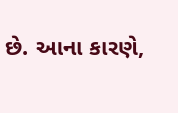છે. આના કારણે,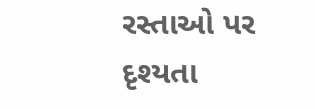રસ્તાઓ પર દૃશ્યતા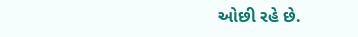ઓછી રહે છે.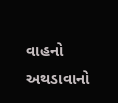વાહનો અથડાવાનો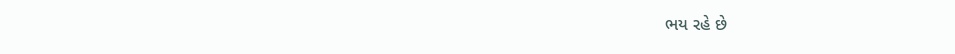ભય રહે છે